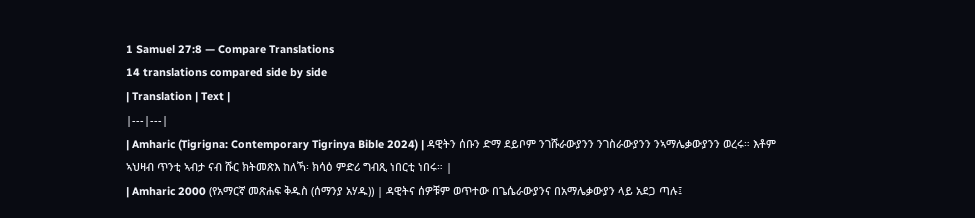1 Samuel 27:8 — Compare Translations
14 translations compared side by side
| Translation | Text |
|---|---|
| Amharic (Tigrigna: Contemporary Tigrinya Bible 2024) | ዳዊትን ሰቡን ድማ ደይቦም ንገሹራውያንን ንገስራውያንን ንኣማሌቃውያንን ወረሩ። እቶም ኣህዛብ ጥንቲ ኣብታ ናብ ሹር ክትመጽእ ከለኻ፡ ክሳዕ ምድሪ ግብጺ ነበርቲ ነበሩ። |
| Amharic 2000 (የአማርኛ መጽሐፍ ቅዱስ (ሰማንያ አሃዱ)) | ዳዊትና ሰዎቹም ወጥተው በጌሴራውያንና በአማሌቃውያን ላይ አደጋ ጣሉ፤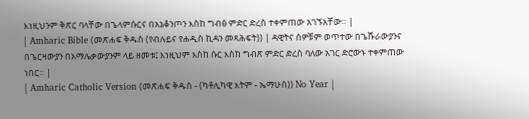እነዚህንም ቅጽር ባላቸው በጌላምሱርና በአኔቆንጦን እስከ ግብፅ ምድር ድረስ ተቀምጠው አገኙአቸው። |
| Amharic Bible (መጽሐፍ ቅዱስ (የብሉይና የሐዲስ ኪዳን መጻሕፍት)) | ዳዊትና ሰዎቹም ወጥተው በጌሹራውያንና በጌርዛውያን በአማሌቃውያንም ላይ ዘመቱ፤ እነዚህም እስከ ሱር እስከ ግብጽ ምድር ድረስ ባለው አገር ድሮውኑ ተቀምጠው ነበር። |
| Amharic Catholic Version (መጽሐፍ ቅዱስ - (ካቶሊካዊ እትም - ኤማሁስ)) No Year |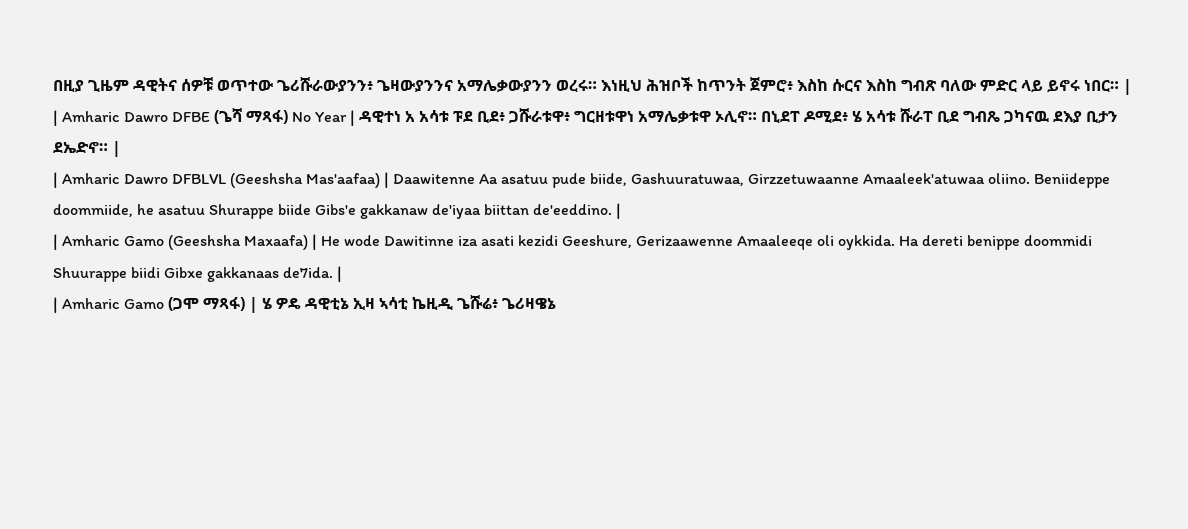በዚያ ጊዜም ዳዊትና ሰዎቹ ወጥተው ጌሪሹራውያንን፥ ጌዛውያንንና አማሌቃውያንን ወረሩ። እነዚህ ሕዝቦች ከጥንት ጀምሮ፥ እስከ ሱርና እስከ ግብጽ ባለው ምድር ላይ ይኖሩ ነበር። |
| Amharic Dawro DFBE (ጌሻ ማጻፋ) No Year | ዳዊተነ አ አሳቱ ፑደ ቢደ፥ ጋሹራቱዋ፥ ግርዘቱዋነ አማሌቃቱዋ ኦሊኖ። በኒደፐ ዶሚደ፥ ሄ አሳቱ ሹራፐ ቢደ ግብጼ ጋካናዉ ደእያ ቢታን ደኤድኖ። |
| Amharic Dawro DFBLVL (Geeshsha Mas'aafaa) | Daawitenne Aa asatuu pude biide, Gashuuratuwaa, Girzzetuwaanne Amaaleek'atuwaa oliino. Beniideppe doommiide, he asatuu Shurappe biide Gibs'e gakkanaw de'iyaa biittan de'eeddino. |
| Amharic Gamo (Geeshsha Maxaafa) | He wode Dawitinne iza asati kezidi Geeshure, Gerizaawenne Amaaleeqe oli oykkida. Ha dereti benippe doommidi Shuurappe biidi Gibxe gakkanaas de7ida. |
| Amharic Gamo (ጋሞ ማጻፋ) | ሄ ዎዴ ዳዊቲኔ ኢዛ ኣሳቲ ኬዚዲ ጌሹሬ፥ ጌሪዛዌኔ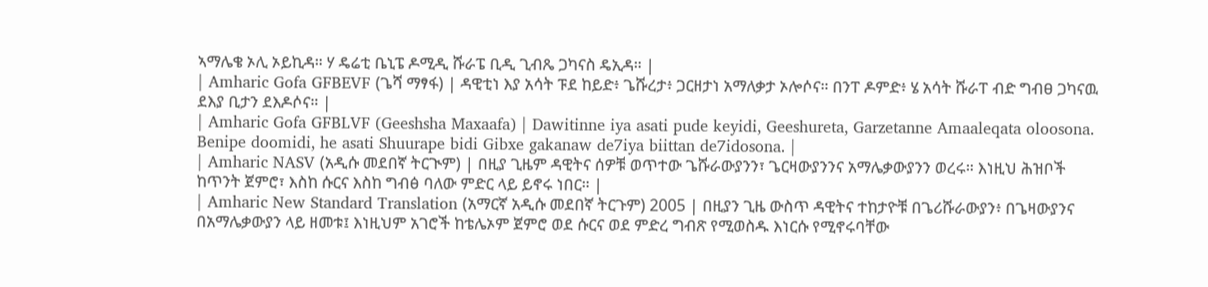ኣማሌቄ ኦሊ ኦይኪዳ። ሃ ዴሬቲ ቤኒፔ ዶሚዲ ሹራፔ ቢዲ ጊብጼ ጋካናስ ዴኢዳ። |
| Amharic Gofa GFBEVF (ጌሻ ማፃፋ) | ዳዊቲነ እያ አሳት ፑደ ከይድ፥ ጌሹረታ፥ ጋርዘታነ አማለቃታ ኦሎሶና። በንፐ ዶምድ፥ ሄ አሳት ሹራፐ ብድ ግብፀ ጋካናዉ ደእያ ቢታን ደእዶሶና። |
| Amharic Gofa GFBLVF (Geeshsha Maxaafa) | Dawitinne iya asati pude keyidi, Geeshureta, Garzetanne Amaaleqata oloosona. Benipe doomidi, he asati Shuurape bidi Gibxe gakanaw de7iya biittan de7idosona. |
| Amharic NASV (አዲሱ መደበኛ ትርጒም) | በዚያ ጊዜም ዳዊትና ሰዎቹ ወጥተው ጌሹራውያንን፣ ጌርዛውያንንና አማሌቃውያንን ወረሩ። እነዚህ ሕዝቦች ከጥንት ጀምሮ፣ እስከ ሱርና እስከ ግብፅ ባለው ምድር ላይ ይኖሩ ነበር። |
| Amharic New Standard Translation (አማርኛ አዲሱ መደበኛ ትርጉም) 2005 | በዚያን ጊዜ ውስጥ ዳዊትና ተከታዮቹ በጌሪሹራውያን፥ በጌዛውያንና በአማሌቃውያን ላይ ዘመቱ፤ እነዚህም አገሮች ከቴሌኦም ጀምሮ ወደ ሱርና ወደ ምድረ ግብጽ የሚወስዱ እነርሱ የሚኖሩባቸው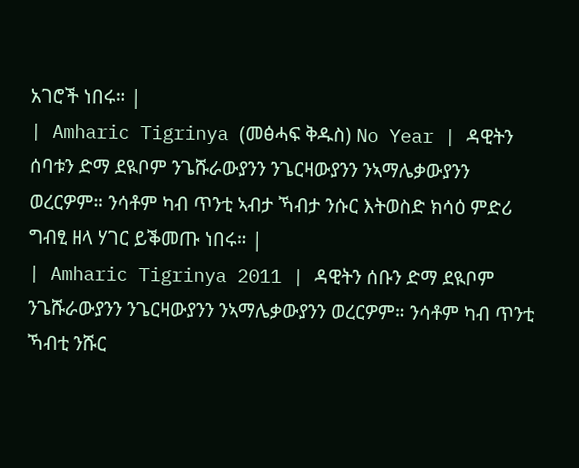አገሮች ነበሩ። |
| Amharic Tigrinya (መፅሓፍ ቅዱስ) No Year | ዳዊትን ሰባቱን ድማ ደዪቦም ንጌሹራውያንን ንጌርዛውያንን ንኣማሌቃውያንን ወረርዎም። ንሳቶም ካብ ጥንቲ ኣብታ ኻብታ ንሱር እትወስድ ክሳዕ ምድሪ ግብፂ ዘላ ሃገር ይቕመጡ ነበሩ። |
| Amharic Tigrinya 2011 | ዳዊትን ሰቡን ድማ ደዪቦም ንጌሹራውያንን ንጌርዛውያንን ንኣማሌቃውያንን ወረርዎም። ንሳቶም ካብ ጥንቲ ኻብቲ ንሹር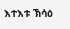እተእቱ ኽሳዕ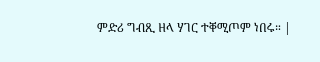ምድሪ ግብጺ ዘላ ሃገር ተቐሚጦም ነበሩ። |